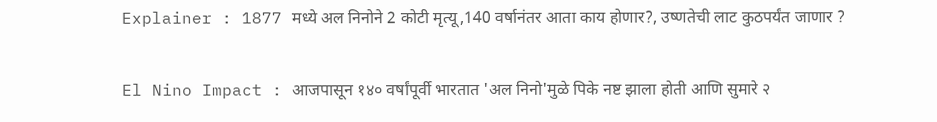Explainer : 1877 मध्ये अल निनोने 2 कोटी मृत्यू,140 वर्षानंतर आता काय होणार?, उष्णतेची लाट कुठपर्यंत जाणार ?

El Nino Impact : आजपासून १४० वर्षांपूर्वी भारतात 'अल निनो'मुळे पिके नष्ट झाला होती आणि सुमारे २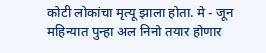कोटी लोकांचा मृत्यू झाला होता. मे - जून महिन्यात पुन्हा अल निनो तयार होणार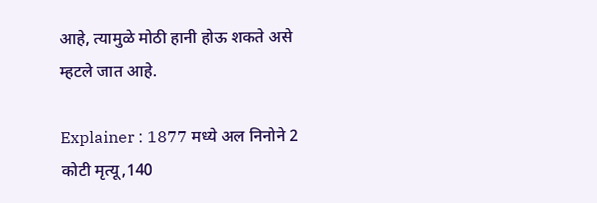आहे, त्यामुळे मोठी हानी होऊ शकते असे म्हटले जात आहे.

Explainer : 1877 मध्ये अल निनोने 2 कोटी मृत्यू,140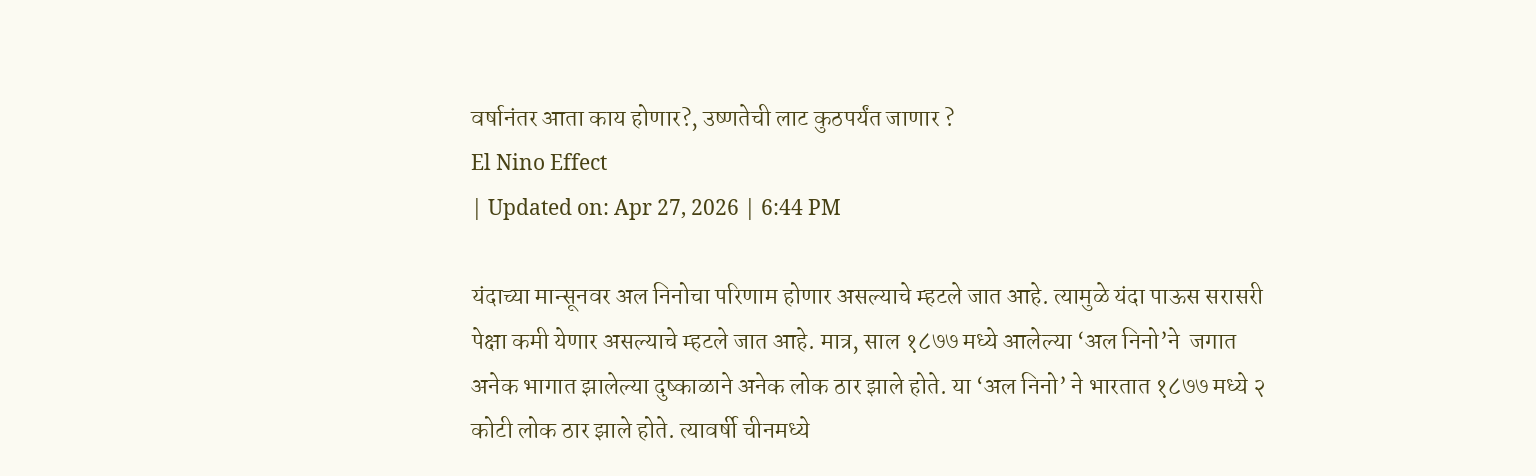वर्षानंतर आता काय होणार?, उष्णतेची लाट कुठपर्यंत जाणार ?
El Nino Effect
| Updated on: Apr 27, 2026 | 6:44 PM

यंदाच्या मान्सूनवर अल निनोचा परिणाम होणार असल्याचे म्हटले जात आहे. त्यामुळे यंदा पाऊस सरासरी पेक्षा कमी येणार असल्याचे म्हटले जात आहे. मात्र, साल १८७७ मध्ये आलेल्या ‘अल निनो’ने  जगात अनेक भागात झालेल्या दुष्काळाने अनेक लोक ठार झाले होते. या ‘अल निनो’ ने भारतात १८७७ मध्ये २ कोटी लोक ठार झाले होते. त्यावर्षी चीनमध्ये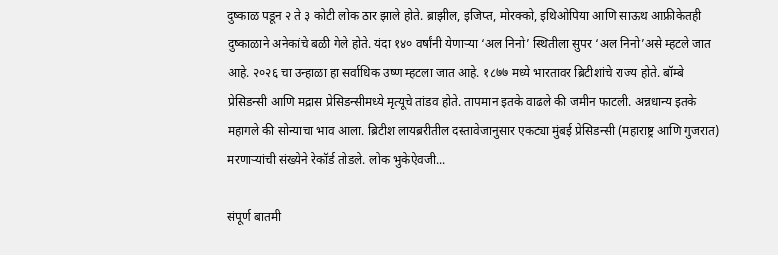दुष्काळ पडून २ ते ३ कोटी लोक ठार झाले होते. ब्राझील, इजिप्त, मोरक्को, इथिओपिया आणि साऊथ आफ्रीकेतही दुष्काळाने अनेकांचे बळी गेले होते. यंदा १४० वर्षांनी येणाऱ्या ‘अल निनो’ स्थितीला सुपर ‘अल निनो’असे म्हटले जात आहे. २०२६ चा उन्हाळा हा सर्वाधिक उष्ण म्हटला जात आहे. १८७७ मध्ये भारतावर ब्रिटीशांचे राज्य होते. बॉम्बे प्रेसिडन्सी आणि मद्रास प्रेसिडन्सीमध्ये मृत्यूचे तांडव होते. तापमान इतके वाढले की जमीन फाटली. अन्नधान्य इतके महागले की सोन्याचा भाव आला. ब्रिटीश लायब्ररीतील दस्तावेजानुसार एकट्या मुंबई प्रेसिडन्सी (महाराष्ट्र आणि गुजरात) मरणाऱ्यांची संख्येने रेकॉर्ड तोडले. लोक भुकेऐवजी...

संपूर्ण बातमी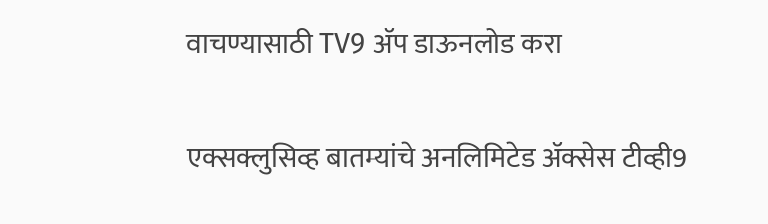वाचण्यासाठी TV9 अ‍ॅप डाऊनलोड करा

एक्सक्लुसिव्ह बातम्यांचे अनलिमिटेड अ‍ॅक्सेस टीव्ही9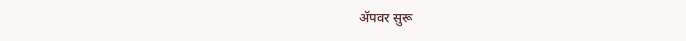अ‍ॅपवर सुरू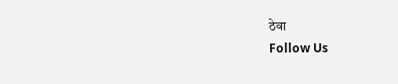ठेवा
Follow Us